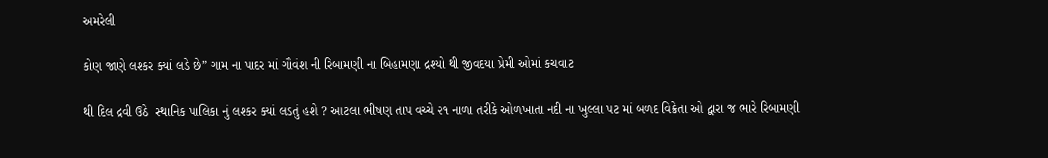અમરેલી

કોણ જાણે લશ્કર ક્યાં લડે છે” ગામ ના પાદર માં ગૌવંશ ની રિબામણી ના બિહામણા દ્રશ્યો થી જીવદયા પ્રેમી ઓમાં કચવાટ

થી દિલ દ્રવી ઉઠે  સ્થાનિક પાલિકા નું લશ્કર ક્યાં લડતું હશે ? આટલા ભીષણ તાપ વચ્ચે ૨૧ નાળા તરીકે ઓળખાતા નદી ના ખુલ્લા પટ માં બળદ વિક્રેતા ઓ દ્વારા જ ભારે રિબામણી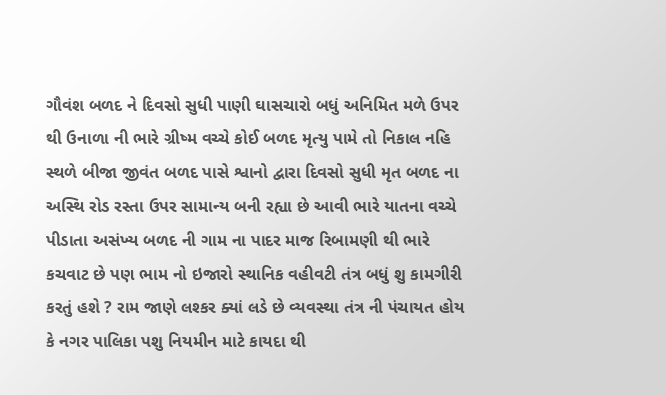ગૌવંશ બળદ ને દિવસો સુધી પાણી ઘાસચારો બધું અનિમિત મળે ઉપર થી ઉનાળા ની ભારે ગ્રીષ્મ વચ્ચે કોઈ બળદ મૃત્યુ પામે તો નિકાલ નહિ સ્થળે બીજા જીવંત બળદ પાસે શ્વાનો દ્વારા દિવસો સુધી મૃત બળદ ના અસ્થિ રોડ રસ્તા ઉપર સામાન્ય બની રહ્યા છે આવી ભારે યાતના વચ્ચે પીડાતા અસંખ્ય બળદ ની ગામ ના પાદર માજ રિબામણી થી ભારે કચવાટ છે પણ ભામ નો ઇજારો સ્થાનિક વહીવટી તંત્ર બધું શુ કામગીરી કરતું હશે ? રામ જાણે લશ્કર ક્યાં લડે છે વ્યવસ્થા તંત્ર ની પંચાયત હોય કે નગર પાલિકા પશુ નિયમીન માટે કાયદા થી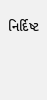નિર્દિષ્ટ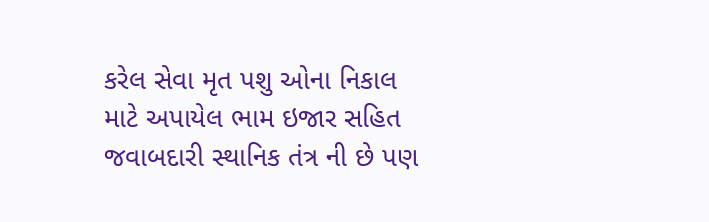કરેલ સેવા મૃત પશુ ઓના નિકાલ માટે અપાયેલ ભામ ઇજાર સહિત જવાબદારી સ્થાનિક તંત્ર ની છે પણ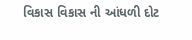વિકાસ વિકાસ ની આંધળી દોટ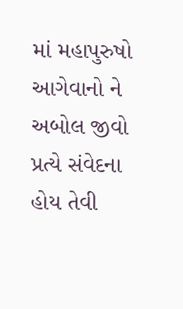માં મહાપુરુષો આગેવાનો ને અબોલ જીવો પ્રત્યે સંવેદના હોય તેવી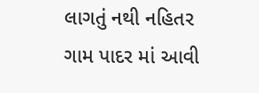લાગતું નથી નહિતર ગામ પાદર માં આવી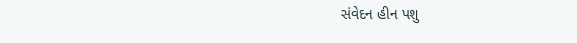સંવેદન હીન પશુ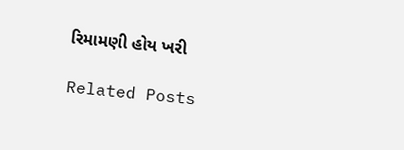રિમામણી હોય ખરી

Related Posts